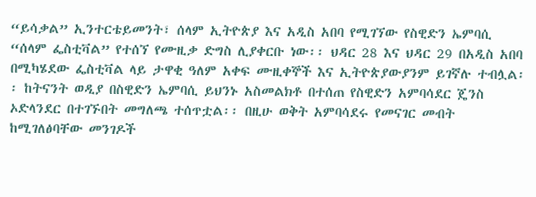“ይሳቃል” ኢንተርቴይመንት፣ ሰላም ኢትዮጵያ እና አዲስ አበባ የሚገኘው የስዊድን ኤምባሲ “ሰላም ፌስቲቫል” የተሰኘ የሙዚቃ ድግስ ሊያቀርቡ ነው፡፡ ህዳር 28 እና ህዳር 29 በአዲስ አበባ በሚካሄደው ፌስቲቫል ላይ ታዋቂ ዓለም አቀፍ ሙዚቀኞች እና ኢትዮጵያውያንም ይገኛሉ ተብሏል፡፡ ከትናንት ወዲያ በስዊድን ኤምባሲ ይህንኑ አስመልክቶ በተሰጠ የስዊድን አምባሳደር ጄንስ ኦድላንደር በተገኙበት መግለጫ ተሰጥቷል፡፡ በዚሁ ወቅት አምባሳደሩ የመናገር መብት ከሚገለፅባቸው መንገዶች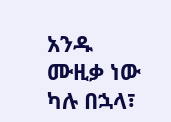አንዱ ሙዚቃ ነው ካሉ በኋላ፣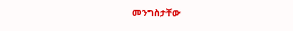መንግስታቸው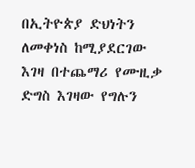በኢትዮጵያ ድህነትን ለመቀነስ ከሚያደርገው እገዛ በተጨማሪ የሙዚቃ ድግስ እገዛው የግሉን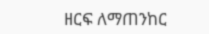ዘርፍ ለማጠንከር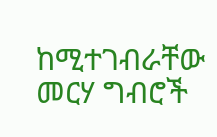ከሚተገብራቸው መርሃ ግብሮች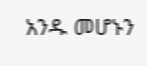አንዱ መሆኑን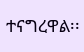ተናግረዋል፡፡